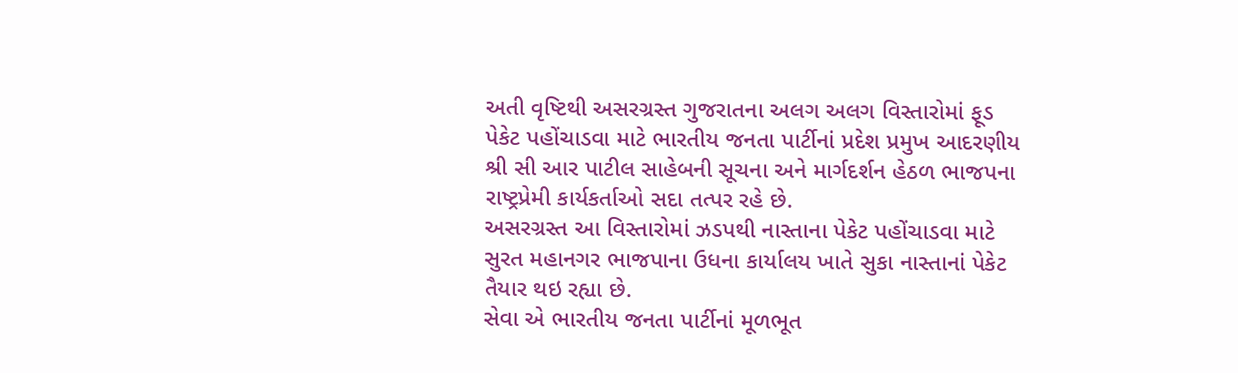અતી વૃષ્ટિથી અસરગ્રસ્ત ગુજરાતના અલગ અલગ વિસ્તારોમાં ફૂડ પેકેટ પહોંચાડવા માટે ભારતીય જનતા પાર્ટીનાં પ્રદેશ પ્રમુખ આદરણીય શ્રી સી આર પાટીલ સાહેબની સૂચના અને માર્ગદર્શન હેઠળ ભાજપના રાષ્ટ્રપ્રેમી કાર્યકર્તાઓ સદા તત્પર રહે છે.
અસરગ્રસ્ત આ વિસ્તારોમાં ઝડપથી નાસ્તાના પેકેટ પહોંચાડવા માટે સુરત મહાનગર ભાજપાના ઉધના કાર્યાલય ખાતે સુકા નાસ્તાનાં પેકેટ તૈયાર થઇ રહ્યા છે.
સેવા એ ભારતીય જનતા પાર્ટીનાં મૂળભૂત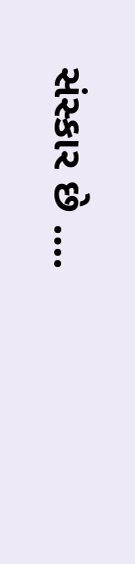સંસ્કાર છે ….